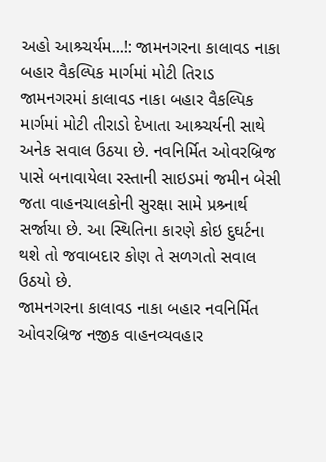અહો આશ્ર્ચર્યમ...!: જામનગરના કાલાવડ નાકા બહાર વૈકલ્પિક માર્ગમાં મોટી તિરાડ
જામનગરમાં કાલાવડ નાકા બહાર વૈકલ્પિક માર્ગમાં મોટી તીરાડો દેખાતા આશ્ર્ચર્યની સાથે અનેક સવાલ ઉઠયા છે. નવનિર્મિત ઓવરબ્રિજ પાસે બનાવાયેલા રસ્તાની સાઇડમાં જમીન બેસી જતા વાહનચાલકોની સુરક્ષા સામે પ્રશ્ર્નાર્થ સર્જાયા છે. આ સ્થિતિના કારણે કોઇ દુઘર્ટના થશે તો જવાબદાર કોણ તે સળગતો સવાલ ઉઠયો છે.
જામનગરના કાલાવડ નાકા બહાર નવનિર્મિત ઓવરબ્રિજ નજીક વાહનવ્યવહાર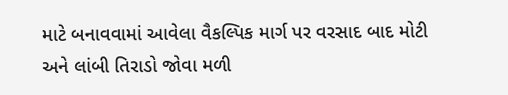માટે બનાવવામાં આવેલા વૈકલ્પિક માર્ગ પર વરસાદ બાદ મોટી અને લાંબી તિરાડો જોવા મળી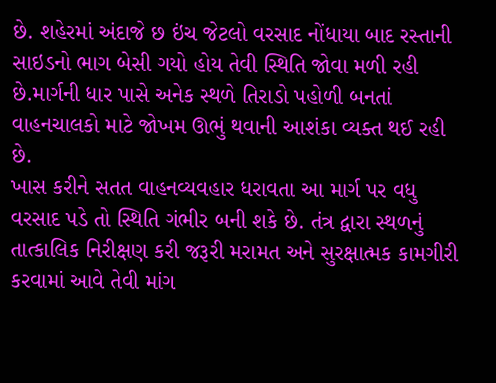છે. શહેરમાં અંદાજે છ ઇંચ જેટલો વરસાદ નોંધાયા બાદ રસ્તાની સાઇડનો ભાગ બેસી ગયો હોય તેવી સ્થિતિ જોવા મળી રહી છે.માર્ગની ધાર પાસે અનેક સ્થળે તિરાડો પહોળી બનતાં વાહનચાલકો માટે જોખમ ઊભું થવાની આશંકા વ્યક્ત થઈ રહી છે.
ખાસ કરીને સતત વાહનવ્યવહાર ધરાવતા આ માર્ગ પર વધુ વરસાદ પડે તો સ્થિતિ ગંભીર બની શકે છે. તંત્ર દ્વારા સ્થળનું તાત્કાલિક નિરીક્ષણ કરી જરૂરી મરામત અને સુરક્ષાત્મક કામગીરી કરવામાં આવે તેવી માંગ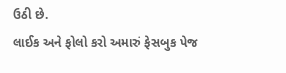ઉઠી છે.
લાઈક અને ફોલો કરો અમારું ફેસબુક પેજ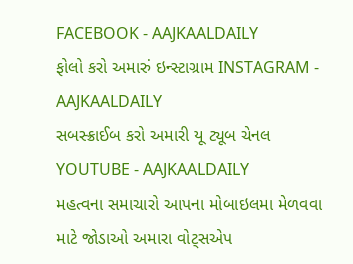FACEBOOK - AAJKAALDAILY
ફોલો કરો અમારું ઇન્સ્ટાગ્રામ INSTAGRAM - AAJKAALDAILY
સબસ્ક્રાઈબ કરો અમારી યૂ ટ્યૂબ ચેનલ YOUTUBE - AAJKAALDAILY
મહત્વના સમાચારો આપના મોબાઇલમા મેળવવા માટે જોડાઓ અમારા વોટ્સએપ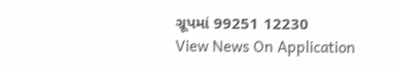ગ્રૂપમાં 99251 12230
View News On Application